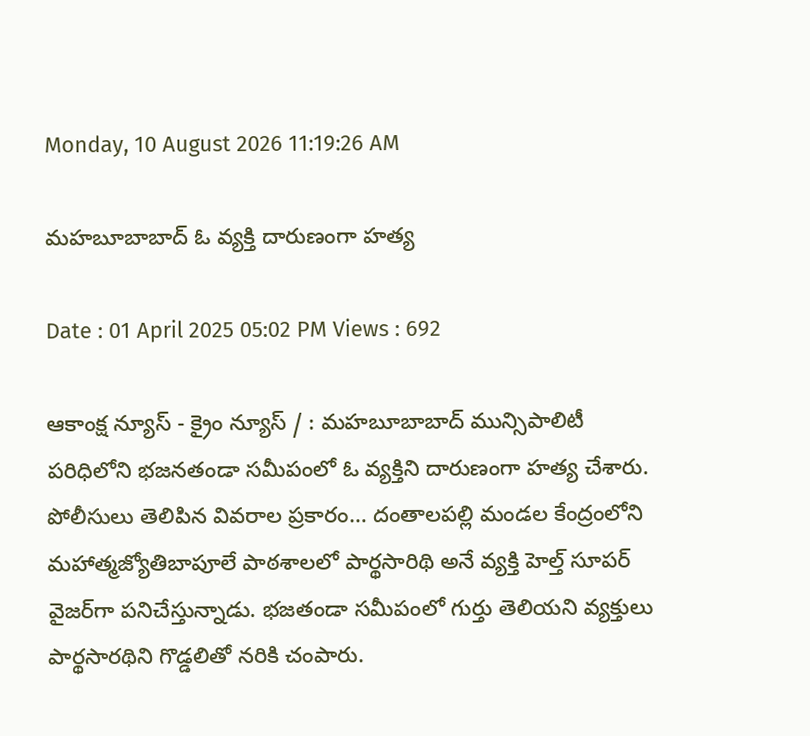Monday, 10 August 2026 11:19:26 AM

మహబూబాబాద్ ఓ వ్యక్తి దారుణంగా హత్య

Date : 01 April 2025 05:02 PM Views : 692

ఆకాంక్ష న్యూస్ - క్రైం న్యూస్ / : మహబూబాబాద్ మున్సిపాలిటీ పరిధిలోని భజనతండా సమీపంలో ఓ వ్యక్తిని దారుణంగా హత్య చేశారు. పోలీసులు తెలిపిన వివరాల ప్రకారం… దంతాలపల్లి మండల కేంద్రంలోని మహాత్మజ్యోతిబాపూలే పాఠశాలలో పార్థసారిథి అనే వ్యక్తి హెల్త్ సూపర్ వైజర్‌గా పనిచేస్తున్నాడు. భజతండా సమీపంలో గుర్తు తెలియని వ్యక్తులు పార్థసారథిని గొడ్డలితో నరికి చంపారు.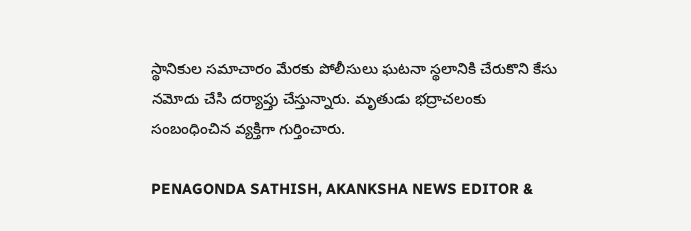స్థానికుల సమాచారం మేరకు పోలీసులు ఘటనా స్థలానికి చేరుకొని కేసు నమోదు చేసి దర్యాప్తు చేస్తున్నారు. మృతుడు భద్రాచలంకు సంబంధించిన వ్యక్తిగా గుర్తించారు.

PENAGONDA SATHISH, AKANKSHA NEWS EDITOR &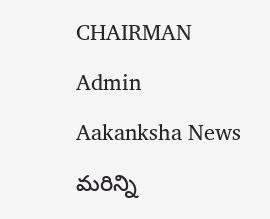CHAIRMAN

Admin

Aakanksha News

మరిన్ని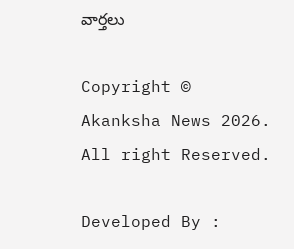వార్తలు

Copyright © Akanksha News 2026. All right Reserved.

Developed By :